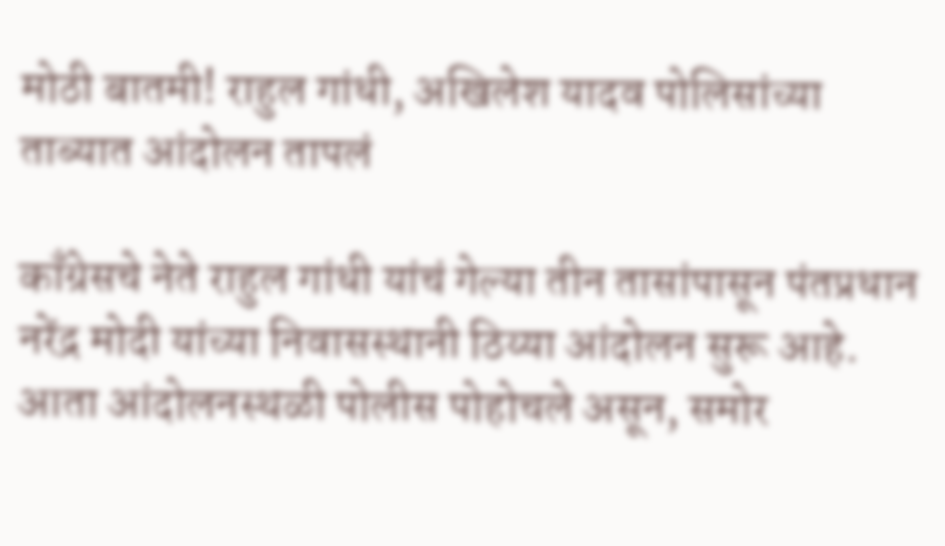मोठी बातमी! राहुल गांधी, अखिलेश यादव पोलिसांच्या ताब्यात आंदोलन तापलं

काँग्रेसचे नेते राहुल गांधी यांचं गेल्या तीन तासांपासून पंतप्रधान नरेंद्र मोदी यांच्या निवासस्थानी ठिय्या आंदोलन सुरू आहे. आता आंदोलनस्थळी पोलीस पोहोचले असून, समोर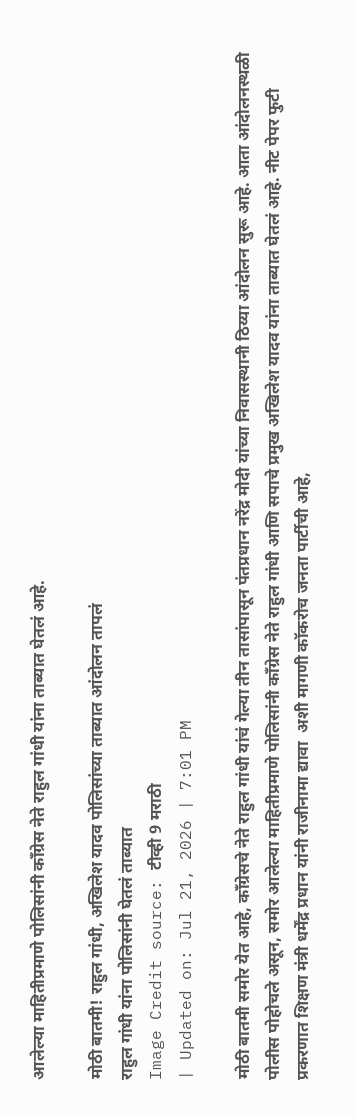आलेल्या माहितीप्रमाणे पोलिसांनी काँग्रेस नेते राहुल गांधी यांना ताब्यात घेतलं आहे.

मोठी बातमी! राहुल गांधी, अखिलेश यादव पोलिसांच्या ताब्यात आंदोलन तापलं
राहुल गांधी यांना पोलिसांनी घेतलं ताब्यात
Image Credit source: टीव्ही 9 मराठी
| Updated on: Jul 21, 2026 | 7:01 PM

मोठी बातमी समोर येत आहे, काँग्रेसचे नेते राहुल गांधी यांचं गेल्या तीन तासांपासून पंतप्रधान नरेंद्र मोदी यांच्या निवासस्थानी ठिय्या आंदोलन सुरू आहे. आता आंदोलनस्थळी पोलीस पोहोचले असून, समोर आलेल्या माहितीप्रमाणे पोलिसांनी काँग्रेस नेते राहुल गांधी आणि सपाचे प्रमुख अखिलेश यादव यांना ताब्यात घेतलं आहे. नीट पेपर फुटी प्रकरणात शिक्षण मंत्री धर्मेंद्र प्रधान यांनी राजीनामा द्यावा  अशी मागणी कॉकरोच जनता पार्टीची आहे,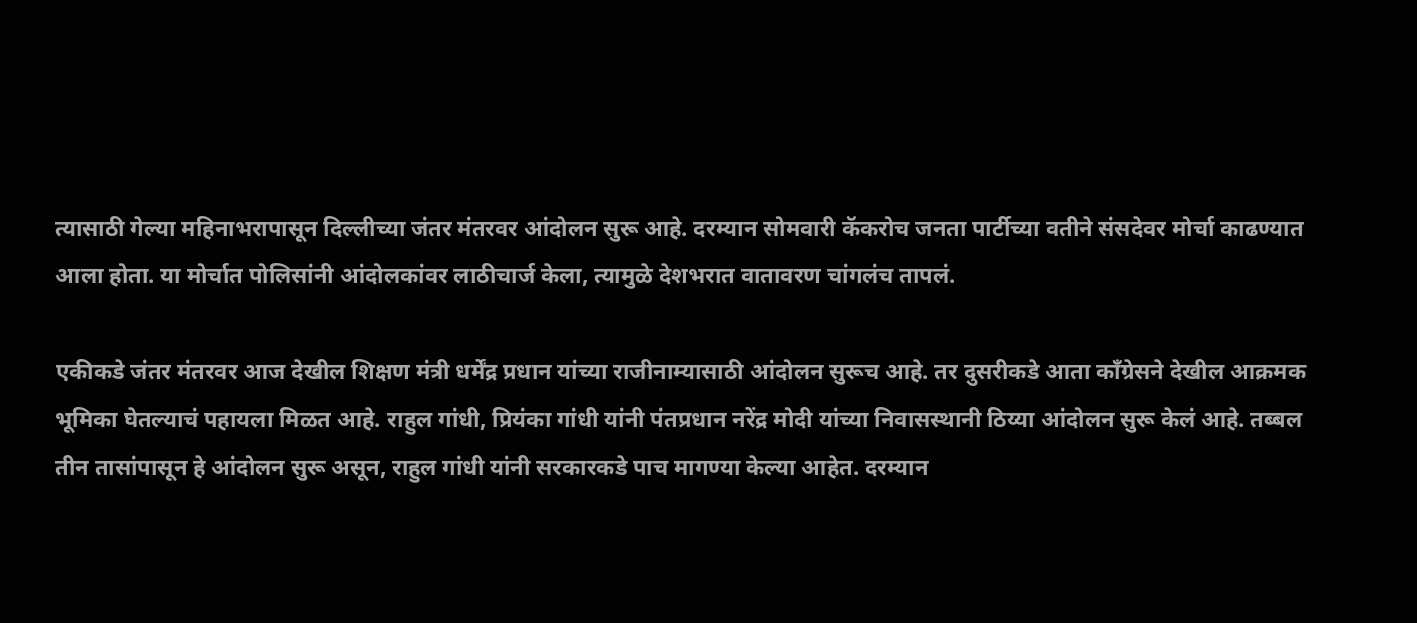त्यासाठी गेल्या महिनाभरापासून दिल्लीच्या जंतर मंतरवर आंदोलन सुरू आहे. दरम्यान सोमवारी कॅकरोच जनता पार्टीच्या वतीने संसदेवर मोर्चा काढण्यात आला होता. या मोर्चात पोलिसांनी आंदोलकांवर लाठीचार्ज केला, त्यामुळे देशभरात वातावरण चांगलंच तापलं.

एकीकडे जंतर मंतरवर आज देखील शिक्षण मंत्री धर्मेंद्र प्रधान यांच्या राजीनाम्यासाठी आंदोलन सुरूच आहे. तर दुसरीकडे आता काँग्रेसने देखील आक्रमक भूमिका घेतल्याचं पहायला मिळत आहे. राहुल गांधी, प्रियंका गांधी यांनी पंतप्रधान नरेंद्र मोदी यांच्या निवासस्थानी ठिय्या आंदोलन सुरू केलं आहे. तब्बल तीन तासांपासून हे आंदोलन सुरू असून, राहुल गांधी यांनी सरकारकडे पाच मागण्या केल्या आहेत. दरम्यान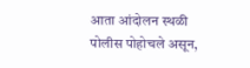आता आंदोलन स्थळी पोलीस पोहोचले असून,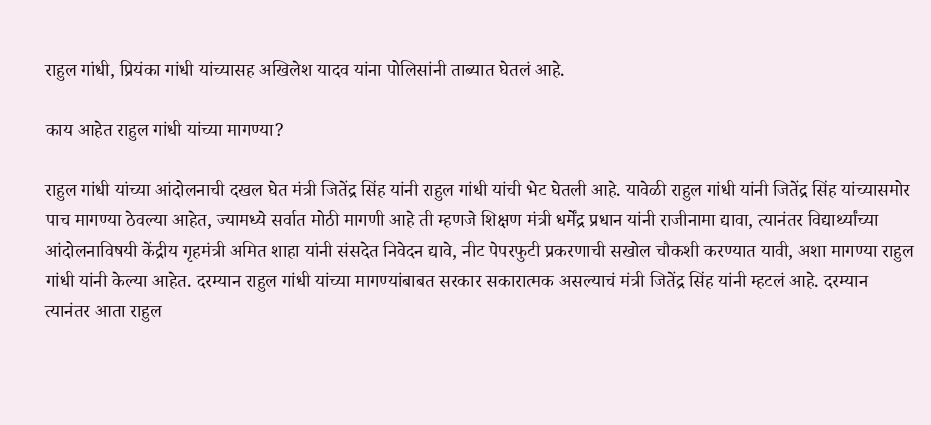राहुल गांधी, प्रियंका गांधी यांच्यासह अखिलेश यादव यांना पोलिसांनी ताब्यात घेतलं आहे.

काय आहेत राहुल गांधी यांच्या मागण्या?

राहुल गांधी यांच्या आंदोलनाची दखल घेत मंत्री जितेंद्र सिंह यांनी राहुल गांधी यांची भेट घेतली आहे. यावेळी राहुल गांधी यांनी जितेंद्र सिंह यांच्यासमोर पाच मागण्या ठेवल्या आहेत, ज्यामध्ये सर्वात मोठी मागणी आहे ती म्हणजे शिक्षण मंत्री धर्मेंद्र प्रधान यांनी राजीनामा द्यावा, त्यानंतर विद्यार्थ्यांच्या आंदोलनाविषयी केंद्रीय गृहमंत्री अमित शाहा यांनी संसदेत निवेदन द्यावे, नीट पेपरफुटी प्रकरणाची सखोल चौकशी करण्यात यावी, अशा मागण्या राहुल गांधी यांनी केल्या आहेत. दरम्यान राहुल गांधी यांच्या मागण्यांबाबत सरकार सकारात्मक असल्याचं मंत्री जितेंद्र सिंह यांनी म्हटलं आहे. दरम्यान त्यानंतर आता राहुल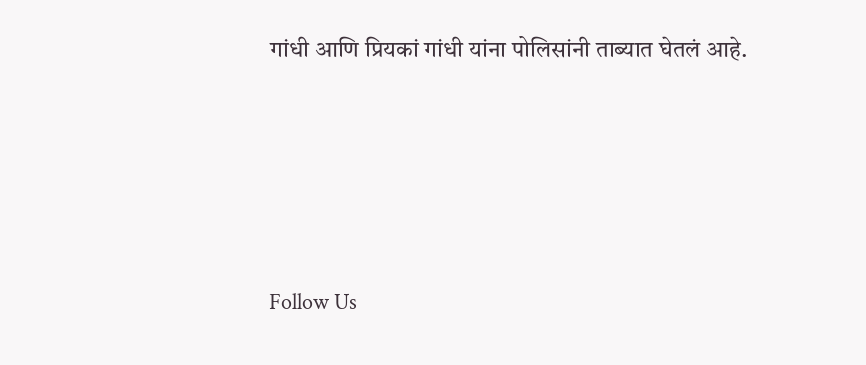गांधी आणि प्रियकां गांधी यांना पोलिसांनी ताब्यात घेतलं आहे.







Follow Us